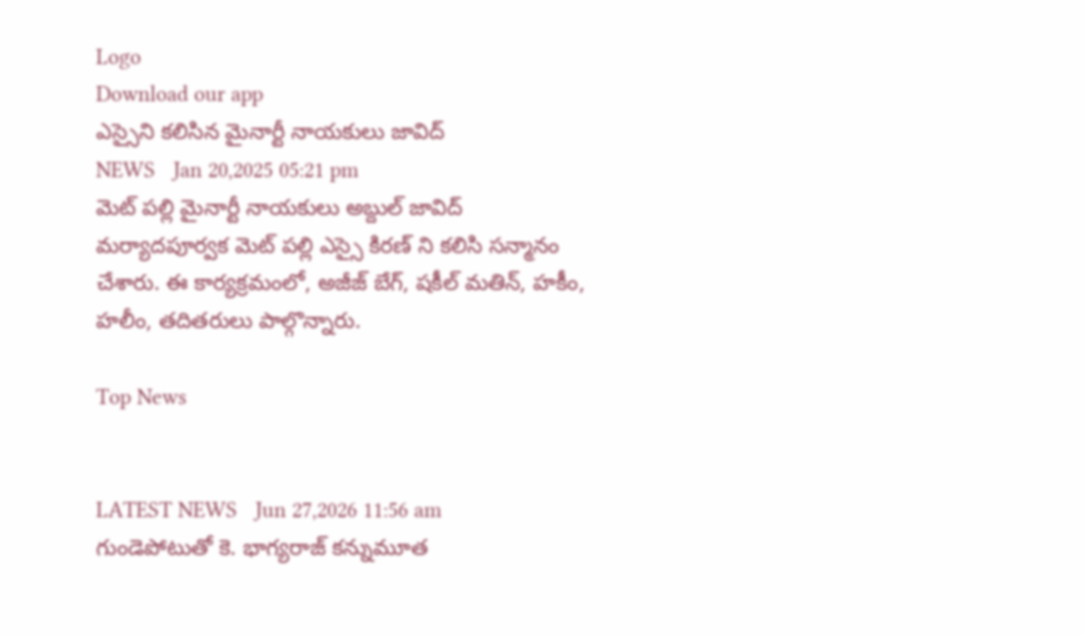Logo
Download our app
ఎస్సైని కలిసిన మైనార్టీ నాయకులు జావిద్
NEWS   Jan 20,2025 05:21 pm
మెట్ పల్లి మైనార్టీ నాయకులు అబ్దుల్ జావిద్ మర్యాదపూర్వక మెట్ పల్లి ఎస్సై కిరణ్ ని కలిసి సన్మానం చేశారు. ఈ కార్యక్రమంలో, అజీజ్ బేగ్, షకీల్ మతిన్, హకీం, హలీం, తదితరులు పాల్గొన్నారు.

Top News


LATEST NEWS   Jun 27,2026 11:56 am
గుండెపోటుతో కె. భాగ్యరాజ్‌ కన్నుమూత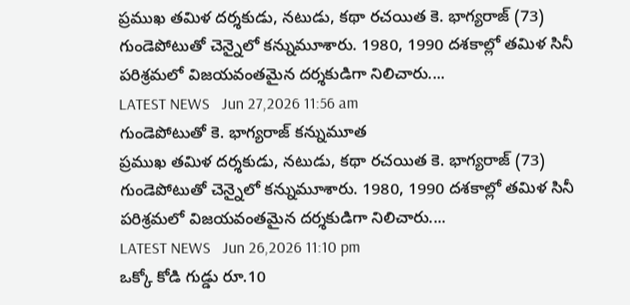ప్రముఖ తమిళ దర్శకుడు, నటుడు, కథా రచయిత కె. భాగ్యరాజ్‌ (73) గుండెపోటుతో చెన్నైలో కన్నుమూశారు. 1980, 1990 దశకాల్లో తమిళ సినీ పరిశ్రమలో విజయవంతమైన దర్శకుడిగా నిలిచారు....
LATEST NEWS   Jun 27,2026 11:56 am
గుండెపోటుతో కె. భాగ్యరాజ్‌ కన్నుమూత
ప్రముఖ తమిళ దర్శకుడు, నటుడు, కథా రచయిత కె. భాగ్యరాజ్‌ (73) గుండెపోటుతో చెన్నైలో కన్నుమూశారు. 1980, 1990 దశకాల్లో తమిళ సినీ పరిశ్రమలో విజయవంతమైన దర్శకుడిగా నిలిచారు....
LATEST NEWS   Jun 26,2026 11:10 pm
ఒక్కో కోడి గుడ్డు రూ.10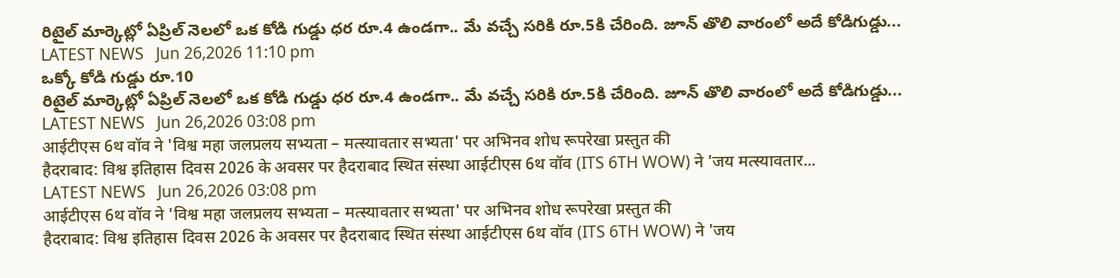రిటైల్ మార్కెట్లో ఏప్రిల్ నెలలో ఒక కోడి గుడ్డు ధర రూ.4 ఉండగా.. మే వచ్చే సరికి రూ.5కి చేరింది. జూన్ తొలి వారంలో అదే కోడిగుడ్డు...
LATEST NEWS   Jun 26,2026 11:10 pm
ఒక్కో కోడి గుడ్డు రూ.10
రిటైల్ మార్కెట్లో ఏప్రిల్ నెలలో ఒక కోడి గుడ్డు ధర రూ.4 ఉండగా.. మే వచ్చే సరికి రూ.5కి చేరింది. జూన్ తొలి వారంలో అదే కోడిగుడ్డు...
LATEST NEWS   Jun 26,2026 03:08 pm
आईटीएस 6थ वॉव ने 'विश्व महा जलप्रलय सभ्यता – मत्स्यावतार सभ्यता' पर अभिनव शोध रूपरेखा प्रस्तुत की
हैदराबाद: विश्व इतिहास दिवस 2026 के अवसर पर हैदराबाद स्थित संस्था आईटीएस 6थ वॉव (ITS 6TH WOW) ने 'जय मत्स्यावतार...
LATEST NEWS   Jun 26,2026 03:08 pm
आईटीएस 6थ वॉव ने 'विश्व महा जलप्रलय सभ्यता – मत्स्यावतार सभ्यता' पर अभिनव शोध रूपरेखा प्रस्तुत की
हैदराबाद: विश्व इतिहास दिवस 2026 के अवसर पर हैदराबाद स्थित संस्था आईटीएस 6थ वॉव (ITS 6TH WOW) ने 'जय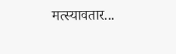मत्स्यावतार...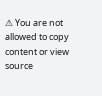⚠ You are not allowed to copy content or view source